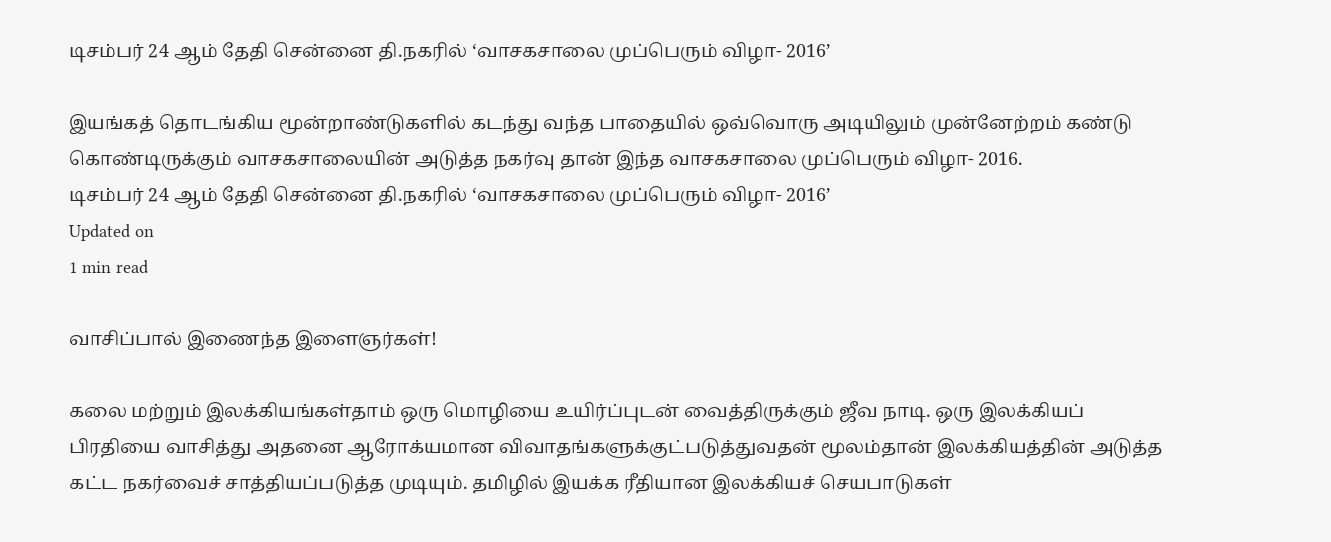டிசம்பர் 24 ஆம் தேதி சென்னை தி.நகரில் ‘வாசகசாலை முப்பெரும் விழா- 2016’

இயங்கத் தொடங்கிய மூன்றாண்டுகளில் கடந்து வந்த பாதையில் ஒவ்வொரு அடியிலும் முன்னேற்றம் கண்டு கொண்டிருக்கும் வாசகசாலையின் அடுத்த நகர்வு தான் இந்த வாசகசாலை முப்பெரும் விழா- 2016.
டிசம்பர் 24 ஆம் தேதி சென்னை தி.நகரில் ‘வாசகசாலை முப்பெரும் விழா- 2016’
Updated on
1 min read

வாசிப்பால் இணைந்த இளைஞர்கள்!

கலை மற்றும் இலக்கியங்கள்தாம் ஒரு மொழியை உயிர்ப்புடன் வைத்திருக்கும் ஜீவ நாடி. ஒரு இலக்கியப் பிரதியை வாசித்து அதனை ஆரோக்யமான விவாதங்களுக்குட்படுத்துவதன் மூலம்தான் இலக்கியத்தின் அடுத்த கட்ட நகர்வைச் சாத்தியப்படுத்த முடியும். தமிழில் இயக்க ரீதியான இலக்கியச் செயபாடுகள்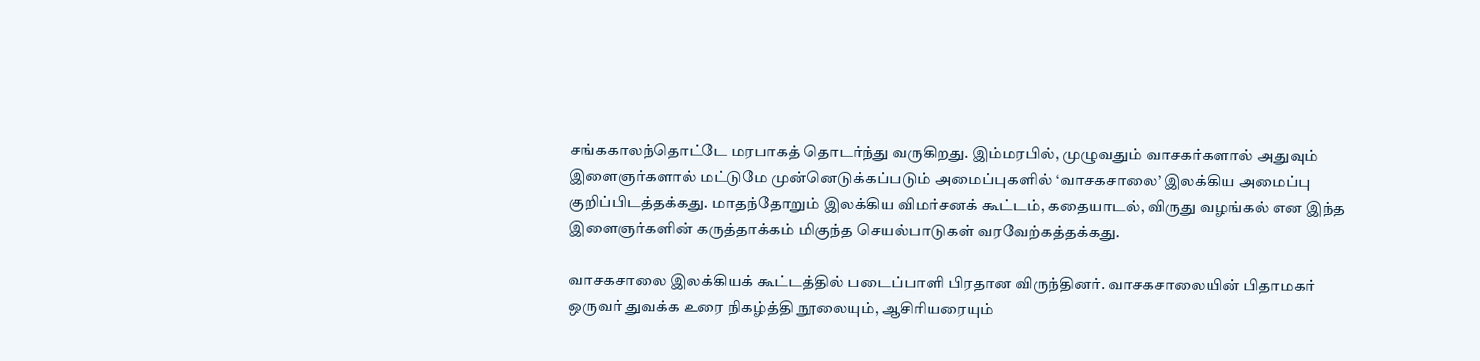சங்ககாலந்தொட்டே மரபாகத் தொடர்ந்து வருகிறது. இம்மரபில், முழுவதும் வாசகர்களால் அதுவும் இளைஞர்களால் மட்டுமே முன்னெடுக்கப்படும் அமைப்புகளில் ‘வாசகசாலை’ இலக்கிய அமைப்பு குறிப்பிடத்தக்கது. மாதந்தோறும் இலக்கிய விமர்சனக் கூட்டம், கதையாடல், விருது வழங்கல் என இந்த இளைஞர்களின் கருத்தாக்கம் மிகுந்த செயல்பாடுகள் வரவேற்கத்தக்கது.

வாசகசாலை இலக்கியக் கூட்டத்தில் படைப்பாளி பிரதான விருந்தினர். வாசகசாலையின் பிதாமகர் ஒருவர் துவக்க உரை நிகழ்த்தி நூலையும், ஆசிரியரையும்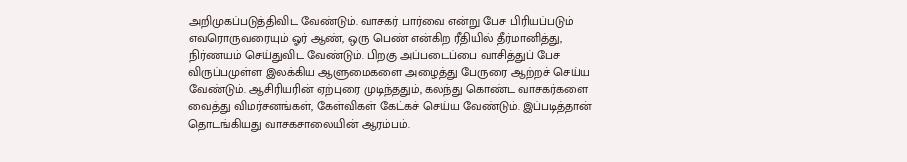அறிமுகப்படுத்திவிட வேண்டும். வாசகர் பார்வை என்று பேச பிரியப்படும் எவரொருவரையும் ஓர் ஆண், ஒரு பெண் என்கிற ரீதியில் தீர்மானித்து, நிர்ணயம் செய்துவிட வேண்டும். பிறகு அப்படைப்பை வாசித்துப் பேச விருப்பமுள்ள இலக்கிய ஆளுமைகளை அழைத்து பேருரை ஆற்றச் செய்ய வேண்டும். ஆசிரியரின் ஏற்புரை முடிந்ததும், கலந்து கொண்ட வாசகர்களை வைத்து விமர்சனங்கள், கேள்விகள் கேட்கச் செய்ய வேண்டும். இப்படித்தான் தொடங்கியது வாசகசாலையின் ஆரம்பம்.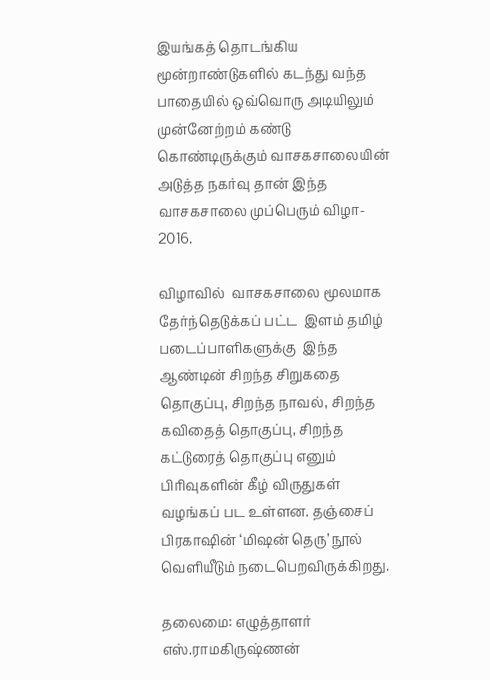இயங்கத் தொடங்கிய மூன்றாண்டுகளில் கடந்து வந்த பாதையில் ஒவ்வொரு அடியிலும் முன்னேற்றம் கண்டு கொண்டிருக்கும் வாசகசாலையின் அடுத்த நகர்வு தான் இந்த வாசகசாலை முப்பெரும் விழா- 2016.

விழாவில்  வாசகசாலை மூலமாக தேர்ந்தெடுக்கப் பட்ட  இளம் தமிழ் படைப்பாளிகளுக்கு  இந்த ஆண்டின் சிறந்த சிறுகதை தொகுப்பு, சிறந்த நாவல், சிறந்த கவிதைத் தொகுப்பு, சிறந்த கட்டுரைத் தொகுப்பு எனும் பிரிவுகளின் கீழ் விருதுகள் வழங்கப் பட உள்ளன. தஞ்சைப் பிரகாஷின் ‘மிஷன் தெரு’ நூல் வெளியீடும் நடைபெறவிருக்கிறது.

தலைமை: எழுத்தாளர் எஸ்.ராமகிருஷ்ணன்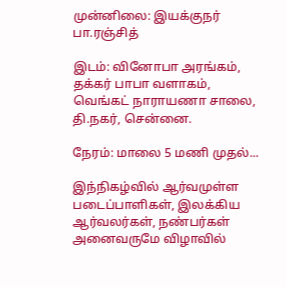முன்னிலை: இயக்குநர் பா.ரஞ்சித்

இடம்: வினோபா அரங்கம், தக்கர் பாபா வளாகம், வெங்கட் நாராயணா சாலை, தி.நகர், சென்னை.

நேரம்: மாலை 5 மணி முதல்...

இந்நிகழ்வில் ஆர்வமுள்ள  படைப்பாளிகள், இலக்கிய ஆர்வலர்கள், நண்பர்கள் அனைவருமே விழாவில்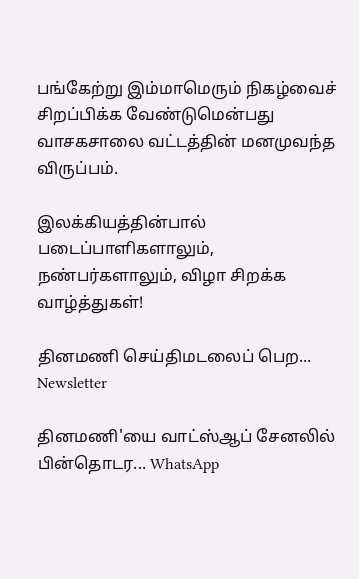பங்கேற்று இம்மாமெரும் நிகழ்வைச் சிறப்பிக்க வேண்டுமென்பது வாசகசாலை வட்டத்தின் மனமுவந்த விருப்பம்.

இலக்கியத்தின்பால் படைப்பாளிகளாலும், நண்பர்களாலும், விழா சிறக்க வாழ்த்துகள்!

தினமணி செய்திமடலைப் பெற... Newsletter

தினமணி'யை வாட்ஸ்ஆப் சேனலில் பின்தொடர... WhatsApp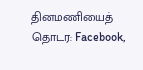தினமணியைத் தொடர: Facebook,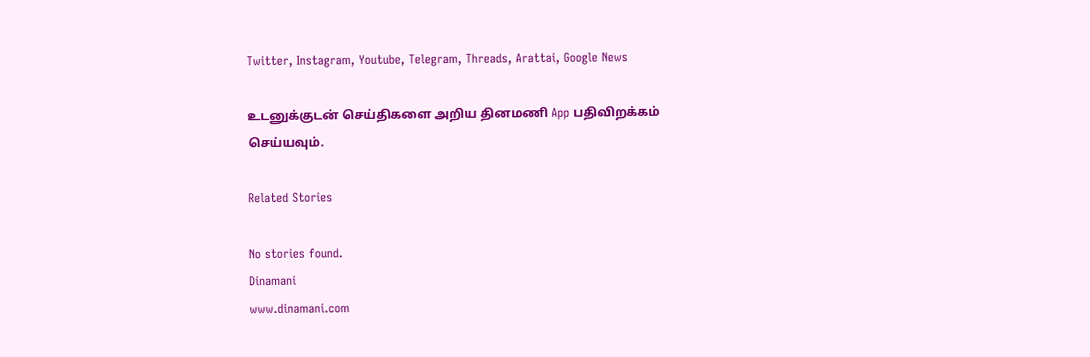Twitter, Instagram, Youtube, Telegram, Threads, Arattai, Google News

உடனுக்குடன் செய்திகளை அறிய தினமணி App பதிவிறக்கம் செய்யவும்.

Related Stories

No stories found.
Dinamani
www.dinamani.com